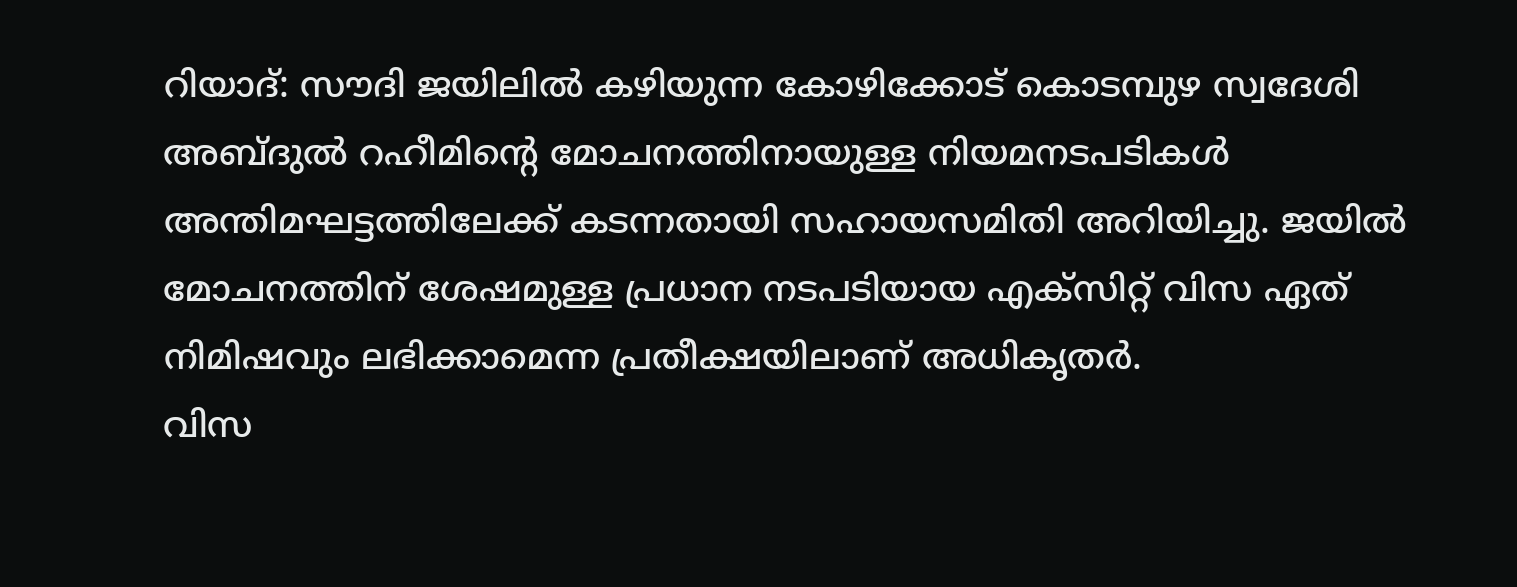റിയാദ്: സൗദി ജയിലിൽ കഴിയുന്ന കോഴിക്കോട് കൊടമ്പുഴ സ്വദേശി അബ്ദുൽ റഹീമിന്റെ മോചനത്തിനായുള്ള നിയമനടപടികൾ അന്തിമഘട്ടത്തിലേക്ക് കടന്നതായി സഹായസമിതി അറിയിച്ചു. ജയിൽ മോചനത്തിന് ശേഷമുള്ള പ്രധാന നടപടിയായ എക്സിറ്റ് വിസ ഏത് നിമിഷവും ലഭിക്കാമെന്ന പ്രതീക്ഷയിലാണ് അധികൃതർ.
വിസ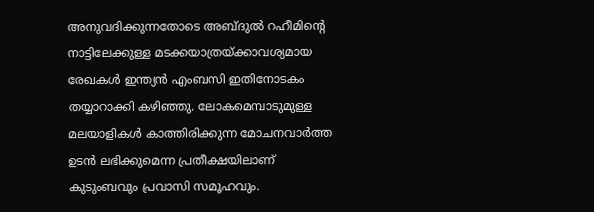അനുവദിക്കുന്നതോടെ അബ്ദുൽ റഹീമിന്റെ നാട്ടിലേക്കുള്ള മടക്കയാത്രയ്ക്കാവശ്യമായ രേഖകൾ ഇന്ത്യൻ എംബസി ഇതിനോടകം തയ്യാറാക്കി കഴിഞ്ഞു. ലോകമെമ്പാടുമുള്ള മലയാളികൾ കാത്തിരിക്കുന്ന മോചനവാർത്ത ഉടൻ ലഭിക്കുമെന്ന പ്രതീക്ഷയിലാണ് കുടുംബവും പ്രവാസി സമൂഹവും.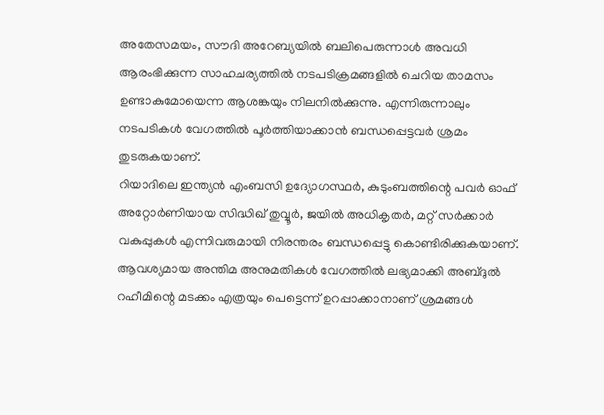അതേസമയം, സൗദി അറേബ്യയിൽ ബലിപെരുന്നാൾ അവധി ആരംഭിക്കുന്ന സാഹചര്യത്തിൽ നടപടിക്രമങ്ങളിൽ ചെറിയ താമസം ഉണ്ടാകുമോയെന്ന ആശങ്കയും നിലനിൽക്കുന്നു. എന്നിരുന്നാലും നടപടികൾ വേഗത്തിൽ പൂർത്തിയാക്കാൻ ബന്ധപ്പെട്ടവർ ശ്രമം തുടരുകയാണ്.
റിയാദിലെ ഇന്ത്യൻ എംബസി ഉദ്യോഗസ്ഥർ, കുടുംബത്തിന്റെ പവർ ഓഫ് അറ്റോർണിയായ സിദ്ധിഖ് തുവ്വൂർ, ജയിൽ അധികൃതർ, മറ്റ് സർക്കാർ വകുപ്പുകൾ എന്നിവരുമായി നിരന്തരം ബന്ധപ്പെട്ടു കൊണ്ടിരിക്കുകയാണ്. ആവശ്യമായ അന്തിമ അനുമതികൾ വേഗത്തിൽ ലഭ്യമാക്കി അബ്ദുൽ റഹീമിന്റെ മടക്കം എത്രയും പെട്ടെന്ന് ഉറപ്പാക്കാനാണ് ശ്രമങ്ങൾ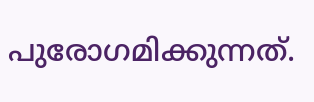പുരോഗമിക്കുന്നത്.